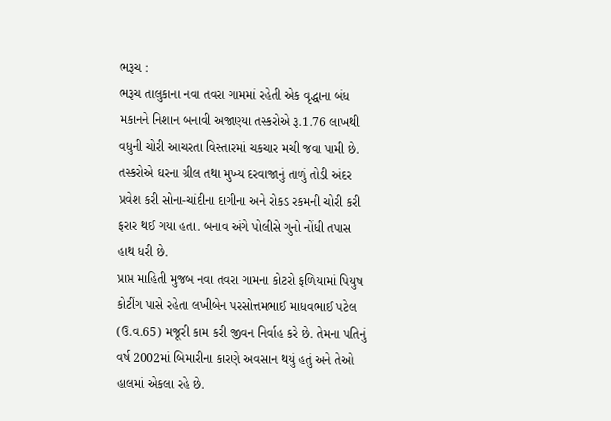ભરૂચ :
ભરૂચ તાલુકાના નવા તવરા ગામમાં રહેતી એક વૃદ્ધાના બંધ મકાનને નિશાન બનાવી અજાણ્યા તસ્કરોએ રૂ.1.76 લાખથી વધુની ચોરી આચરતા વિસ્તારમાં ચકચાર મચી જવા પામી છે. તસ્કરોએ ઘરના ગ્રીલ તથા મુખ્ય દરવાજાનું તાળું તોડી અંદર પ્રવેશ કરી સોના-ચાંદીના દાગીના અને રોકડ રકમની ચોરી કરી ફરાર થઈ ગયા હતા. બનાવ અંગે પોલીસે ગુનો નોંધી તપાસ હાથ ધરી છે.
પ્રાપ્ત માહિતી મુજબ નવા તવરા ગામના કોટરો ફળિયામાં પિયુષ કોટીંગ પાસે રહેતા લખીબેન પરસોત્તમભાઈ માધવભાઈ પટેલ (ઉ.વ.65) મજૂરી કામ કરી જીવન નિર્વાહ કરે છે. તેમના પતિનું વર્ષ 2002માં બિમારીના કારણે અવસાન થયું હતું અને તેઓ હાલમાં એકલા રહે છે.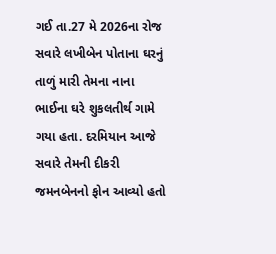ગઈ તા.27 મે 2026ના રોજ સવારે લખીબેન પોતાના ઘરનું તાળું મારી તેમના નાના ભાઈના ઘરે શુકલતીર્થ ગામે ગયા હતા. દરમિયાન આજે સવારે તેમની દીકરી જમનબેનનો ફોન આવ્યો હતો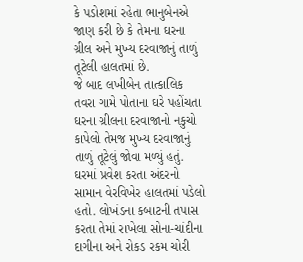કે પડોશમાં રહેતા ભાનુબેનએ જાણ કરી છે કે તેમના ઘરના ગ્રીલ અને મુખ્ય દરવાજાનું તાળું તૂટેલી હાલતમાં છે.
જે બાદ લખીબેન તાત્કાલિક તવરા ગામે પોતાના ઘરે પહોંચતા ઘરના ગ્રીલના દરવાજાનો નકુચો કાપેલો તેમજ મુખ્ય દરવાજાનું તાળું તૂટેલું જોવા મળ્યું હતું. ઘરમાં પ્રવેશ કરતા અંદરનો સામાન વેરવિખેર હાલતમાં પડેલો હતો. લોખંડના કબાટની તપાસ કરતા તેમાં રાખેલા સોના-ચાંદીના દાગીના અને રોકડ રકમ ચોરી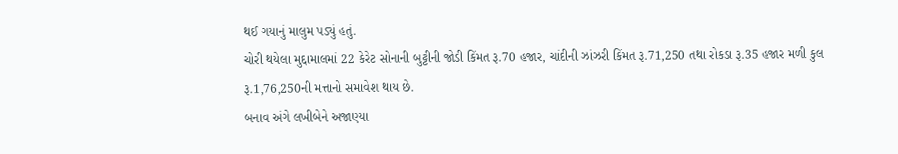થઈ ગયાનું માલુમ પડ્યું હતું.
ચોરી થયેલા મુદ્દામાલમાં 22 કેરેટ સોનાની બુટ્ટીની જોડી કિંમત રૂ.70 હજાર, ચાંદીની ઝાંઝરી કિંમત રૂ.71,250 તથા રોકડા રૂ.35 હજાર મળી કુલ રૂ.1,76,250ની મત્તાનો સમાવેશ થાય છે.
બનાવ અંગે લખીબેને અજાણ્યા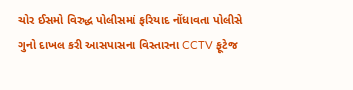ચોર ઈસમો વિરુદ્ધ પોલીસમાં ફરિયાદ નોંધાવતા પોલીસે ગુનો દાખલ કરી આસપાસના વિસ્તારના CCTV ફૂટેજ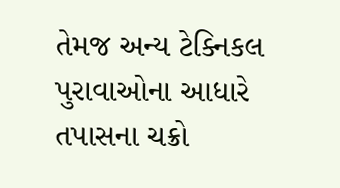તેમજ અન્ય ટેક્નિકલ પુરાવાઓના આધારે તપાસના ચક્રો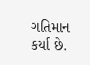ગતિમાન કર્યા છે.